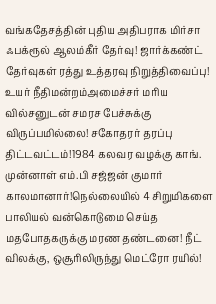வங்கதேசத்தின் புதிய அதிபராக மிர்சா ஃபக்ரூல் ஆலம்கீர் தேர்வு! ஜார்க்கண்ட் தேர்வுகள் ரத்து உத்தரவு நிறுத்திவைப்பு! உயர் நீதிமன்றம்அமைச்சர் மரிய வில்சனுடன் சமரச பேச்சுக்கு விருப்பமில்லை! சகோதரர் தரப்பு திட்டவட்டம்!1984 கலவர வழக்கு காங். முன்னாள் எம்.பி சஜ்ஜன் குமார் காலமானார்!நெல்லையில் 4 சிறுமிகளை பாலியல் வன்கொடுமை செய்த மதபோதகருக்கு மரண தண்டனை! நீட் விலக்கு, ஒசூரிலிருந்து மெட்ரோ ரயில்!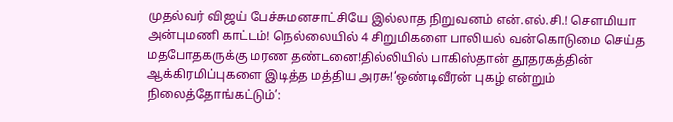முதல்வர் விஜய் பேச்சுமனசாட்சியே இல்லாத நிறுவனம் என்.எல்.சி.! செளமியா அன்புமணி காட்டம்! நெல்லையில் 4 சிறுமிகளை பாலியல் வன்கொடுமை செய்த மதபோதகருக்கு மரண தண்டனை!தில்லியில் பாகிஸ்தான் தூதரகத்தின் ஆக்கிரமிப்புகளை இடித்த மத்திய அரசு!‘ஒண்டிவீரன் புகழ் என்றும் நிலைத்தோங்கட்டும்’: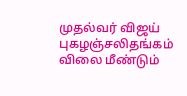முதல்வர் விஜய் புகழஞ்சலிதங்கம் விலை மீண்டும்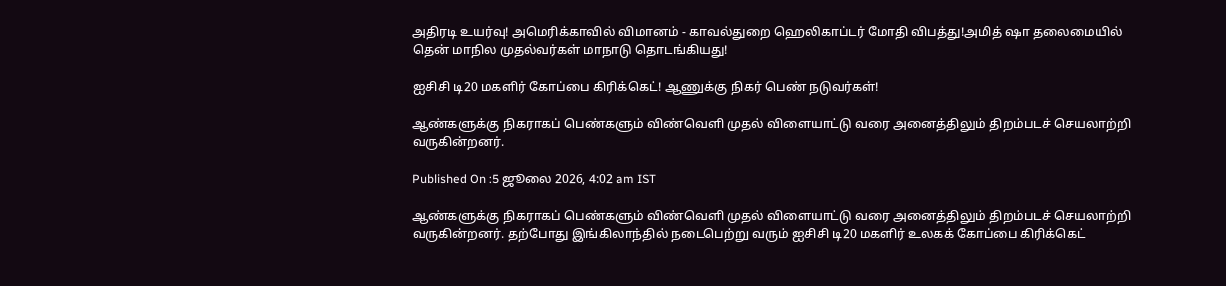அதிரடி உயர்வு! அமெரிக்காவில் விமானம் - காவல்துறை ஹெலிகாப்டர் மோதி விபத்து!அமித் ஷா தலைமையில் தென் மாநில முதல்வர்கள் மாநாடு தொடங்கியது!

ஐசிசி டி20 மகளிர் கோப்பை கிரிக்கெட்! ஆணுக்கு நிகர் பெண் நடுவர்கள்!

ஆண்களுக்கு நிகராகப் பெண்களும் விண்வெளி முதல் விளையாட்டு வரை அனைத்திலும் திறம்படச் செயலாற்றி வருகின்றனர்.

Published On :5 ஜூலை 2026, 4:02 am IST

ஆண்களுக்கு நிகராகப் பெண்களும் விண்வெளி முதல் விளையாட்டு வரை அனைத்திலும் திறம்படச் செயலாற்றி வருகின்றனர். தற்போது இங்கிலாந்தில் நடைபெற்று வரும் ஐசிசி டி20 மகளிர் உலகக் கோப்பை கிரிக்கெட்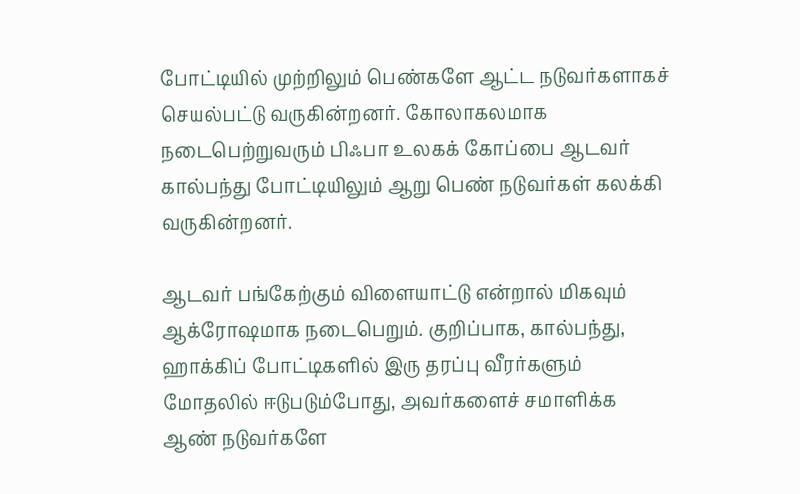போட்டியில் முற்றிலும் பெண்களே ஆட்ட நடுவர்களாகச் செயல்பட்டு வருகின்றனர். கோலாகலமாக நடைபெற்றுவரும் பிஃபா உலகக் கோப்பை ஆடவர் கால்பந்து போட்டியிலும் ஆறு பெண் நடுவர்கள் கலக்கி வருகின்றனர்.

ஆடவர் பங்கேற்கும் விளையாட்டு என்றால் மிகவும் ஆக்ரோஷமாக நடைபெறும். குறிப்பாக, கால்பந்து, ஹாக்கிப் போட்டிகளில் இரு தரப்பு வீரர்களும் மோதலில் ஈடுபடும்போது, அவர்களைச் சமாளிக்க ஆண் நடுவர்களே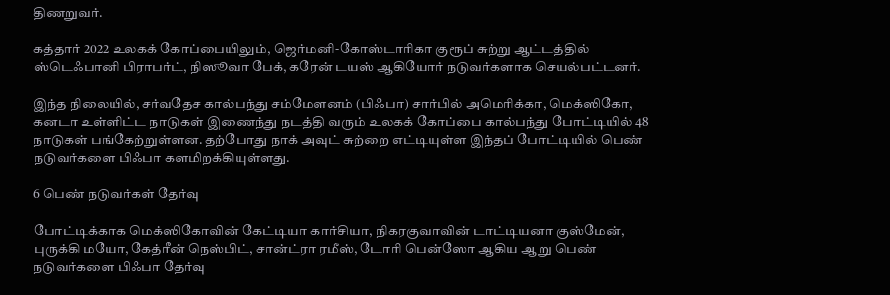திணறுவர்.

கத்தார் 2022 உலகக் கோப்பையிலும், ஜெர்மனி-கோஸ்டாரிகா குரூப் சுற்று ஆட்டத்தில் ஸ்டெஃபானி பிராபர்ட், நிஸூவா பேக், கரேன் டயஸ் ஆகியோர் நடுவர்களாக செயல்பட்டனர்.

இந்த நிலையில், சர்வதேச கால்பந்து சம்மேளனம் (பிஃபா) சார்பில் அமெரிக்கா, மெக்ஸிகோ, கனடா உள்ளிட்ட நாடுகள் இணைந்து நடத்தி வரும் உலகக் கோப்பை கால்பந்து போட்டியில் 48 நாடுகள் பங்கேற்றுள்ளன. தற்போது நாக் அவுட் சுற்றை எட்டியுள்ள இந்தப் போட்டியில் பெண் நடுவர்களை பிஃபா களமிறக்கியுள்ளது.

6 பெண் நடுவர்கள் தேர்வு

போட்டிக்காக மெக்ஸிகோவின் கேட்டியா கார்சியா, நிகரகுவாவின் டாட்டியனா குஸ்மேன், புருக்கி மயோ, கேத்ரீன் நெஸ்பிட், சான்ட்ரா ரமீஸ், டோரி பென்ஸோ ஆகிய ஆறு பெண் நடுவர்களை பிஃபா தேர்வு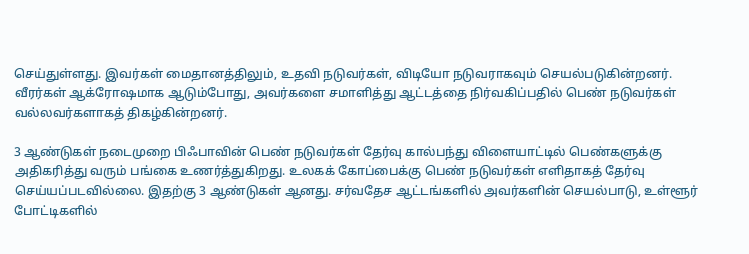செய்துள்ளது. இவர்கள் மைதானத்திலும், உதவி நடுவர்கள், விடியோ நடுவராகவும் செயல்படுகின்றனர். வீரர்கள் ஆக்ரோஷமாக ஆடும்போது, அவர்களை சமாளித்து ஆட்டத்தை நிர்வகிப்பதில் பெண் நடுவர்கள் வல்லவர்களாகத் திகழ்கின்றனர்.

3 ஆண்டுகள் நடைமுறை பிஃபாவின் பெண் நடுவர்கள் தேர்வு கால்பந்து விளையாட்டில் பெண்களுக்கு அதிகரித்து வரும் பங்கை உணர்த்துகிறது. உலகக் கோப்பைக்கு பெண் நடுவர்கள் எளிதாகத் தேர்வு செய்யப்படவில்லை. இதற்கு 3 ஆண்டுகள் ஆனது. சர்வதேச ஆட்டங்களில் அவர்களின் செயல்பாடு, உள்ளூர் போட்டிகளில்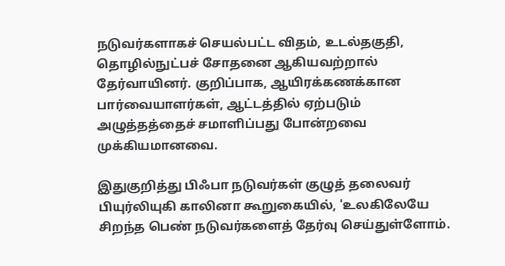நடுவர்களாகச் செயல்பட்ட விதம், உடல்தகுதி, தொழில்நுட்பச் சோதனை ஆகியவற்றால் தேர்வாயினர். குறிப்பாக, ஆயிரக்கணக்கான பார்வையாளர்கள், ஆட்டத்தில் ஏற்படும் அழுத்தத்தைச் சமாளிப்பது போன்றவை முக்கியமானவை.

இதுகுறித்து பிஃபா நடுவர்கள் குழுத் தலைவர் பியுர்லியுகி காலினா கூறுகையில், 'உலகிலேயே சிறந்த பெண் நடுவர்களைத் தேர்வு செய்துள்ளோம்.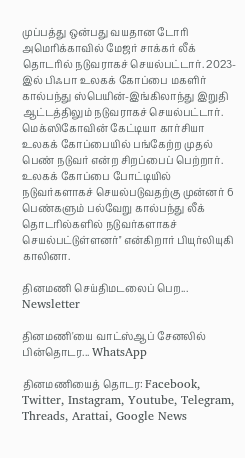முப்பத்து ஒன்பது வயதான டோரி அமெரிக்காவில் மேஜர் சாக்கர் லீக் தொடரில் நடுவராகச் செயல்பட்டார். 2023-இல் பிஃபா உலகக் கோப்பை மகளிர் கால்பந்து ஸ்பெயின்-இங்கிலாந்து இறுதி ஆட்டத்திலும் நடுவராகச் செயல்பட்டார். மெக்ஸிகோவின் கேட்டியா கார்சியா உலகக் கோப்பையில் பங்கேற்ற முதல் பெண் நடுவர் என்ற சிறப்பைப் பெற்றார். உலகக் கோப்பை போட்டியில் நடுவர்களாகச் செயல்படுவதற்கு முன்னர் 6 பெண்களும் பல்வேறு கால்பந்து லீக் தொடரில்களில் நடுவர்களாகச் செயல்பட்டுள்ளனர்'' என்கிறார் பியுர்லியுகி காலினா.

தினமணி செய்திமடலைப் பெற... Newsletter

தினமணி'யை வாட்ஸ்ஆப் சேனலில் பின்தொடர... WhatsApp

தினமணியைத் தொடர: Facebook, Twitter, Instagram, Youtube, Telegram, Threads, Arattai, Google News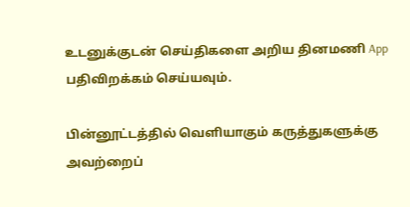உடனுக்குடன் செய்திகளை அறிய தினமணி App பதிவிறக்கம் செய்யவும்.

பின்னூட்டத்தில் வெளியாகும் கருத்துகளுக்கு அவற்றைப்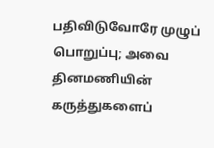பதிவிடுவோரே முழுப் பொறுப்பு; அவை தினமணியின் கருத்துகளைப்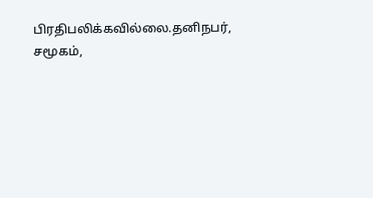பிரதிபலிக்கவில்லை.தனிநபர், சமூகம்,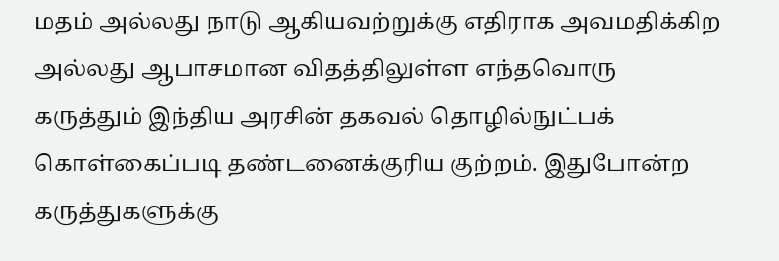மதம் அல்லது நாடு ஆகியவற்றுக்கு எதிராக அவமதிக்கிற அல்லது ஆபாசமான விதத்திலுள்ள எந்தவொரு கருத்தும் இந்திய அரசின் தகவல் தொழில்நுட்பக் கொள்கைப்படி தண்டனைக்குரிய குற்றம். இதுபோன்ற கருத்துகளுக்கு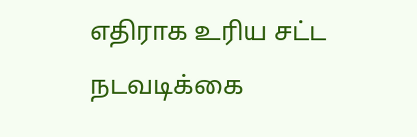எதிராக உரிய சட்ட நடவடிக்கை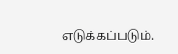எடுக்கப்படும்.